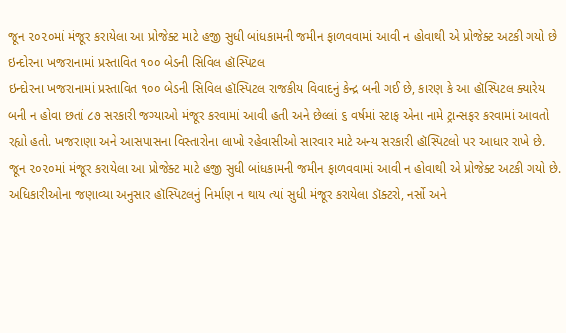જૂન ૨૦૨૦માં મંજૂર કરાયેલા આ પ્રોજેક્ટ માટે હજી સુધી બાંધકામની જમીન ફાળવવામાં આવી ન હોવાથી એ પ્રોજેક્ટ અટકી ગયો છે
ઇન્દોરના ખજરાનામાં પ્રસ્તાવિત ૧૦૦ બેડની સિવિલ હૉસ્પિટલ
ઇન્દોરના ખજરાનામાં પ્રસ્તાવિત ૧૦૦ બેડની સિવિલ હૉસ્પિટલ રાજકીય વિવાદનું કેન્દ્ર બની ગઈ છે, કારણ કે આ હૉસ્પિટલ ક્યારેય બની ન હોવા છતાં ૮૭ સરકારી જગ્યાઓ મંજૂર કરવામાં આવી હતી અને છેલ્લાં ૬ વર્ષમાં સ્ટાફ એના નામે ટ્રાન્સફર કરવામાં આવતો રહ્યો હતો. ખજરાણા અને આસપાસના વિસ્તારોના લાખો રહેવાસીઓ સારવાર માટે અન્ય સરકારી હૉસ્પિટલો પર આધાર રાખે છે.
જૂન ૨૦૨૦માં મંજૂર કરાયેલા આ પ્રોજેક્ટ માટે હજી સુધી બાંધકામની જમીન ફાળવવામાં આવી ન હોવાથી એ પ્રોજેક્ટ અટકી ગયો છે. અધિકારીઓના જણાવ્યા અનુસાર હૉસ્પિટલનું નિર્માણ ન થાય ત્યાં સુધી મંજૂર કરાયેલા ડૉક્ટરો, નર્સો અને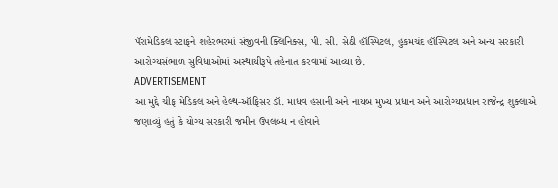પૅરામેડિકલ સ્ટાફને શહેરભરમાં સંજીવની ક્લિનિક્સ, પી. સી. સેઠી હૉસ્પિટલ, હુકમચંદ હૉસ્પિટલ અને અન્ય સરકારી આરોગ્યસંભાળ સુવિધાઓમાં અસ્થાયીરૂપે તહેનાત કરવામાં આવ્યા છે.
ADVERTISEMENT
આ મુદ્દે ચીફ મેડિકલ અને હેલ્થ-ઑફિસર ડૉ. માધવ હસાની અને નાયબ મુખ્ય પ્રધાન અને આરોગ્યપ્રધાન રાજેન્દ્ર શુક્લાએ જણાવ્યું હતું કે યોગ્ય સરકારી જમીન ઉપલબ્ધ ન હોવાને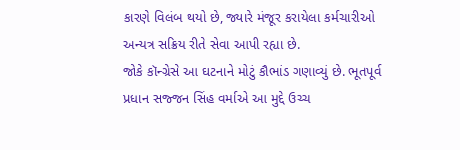કારણે વિલંબ થયો છે, જ્યારે મંજૂર કરાયેલા કર્મચારીઓ અન્યત્ર સક્રિય રીતે સેવા આપી રહ્યા છે.
જોકે કૉન્ગ્રેસે આ ઘટનાને મોટું કૌભાંડ ગણાવ્યું છે. ભૂતપૂર્વ પ્રધાન સજ્જન સિંહ વર્માએ આ મુદ્દે ઉચ્ચ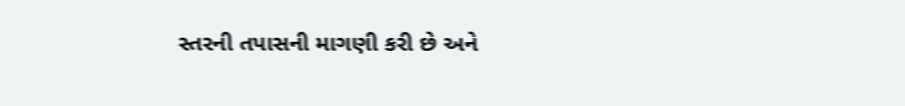સ્તરની તપાસની માગણી કરી છે અને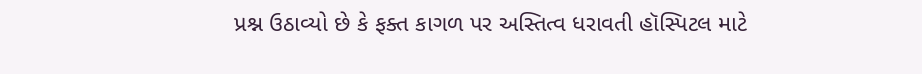પ્રશ્ન ઉઠાવ્યો છે કે ફક્ત કાગળ પર અસ્તિત્વ ધરાવતી હૉસ્પિટલ માટે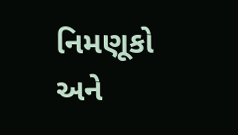નિમણૂકો અને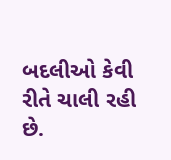બદલીઓ કેવી રીતે ચાલી રહી છે.